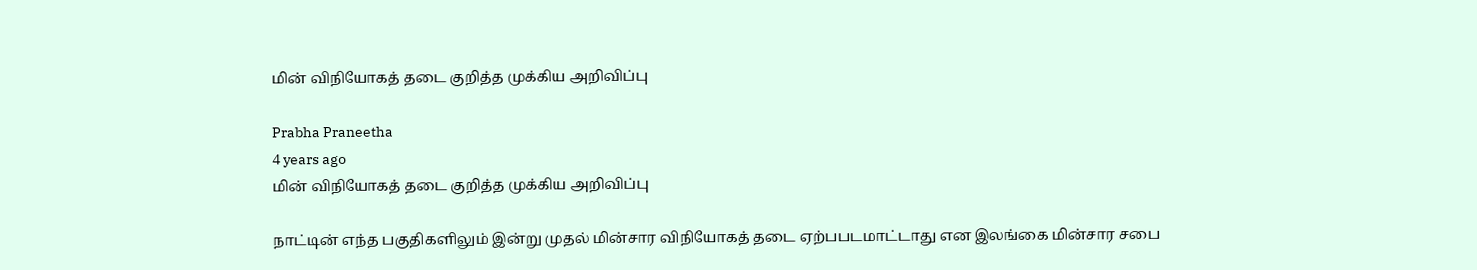மின் விநியோகத் தடை குறித்த முக்கிய அறிவிப்பு

Prabha Praneetha
4 years ago
மின் விநியோகத் தடை குறித்த முக்கிய அறிவிப்பு

நாட்டின் எந்த பகுதிகளிலும் இன்று முதல் மின்சார விநியோகத் தடை ஏற்பபடமாட்டாது என இலங்கை மின்சார சபை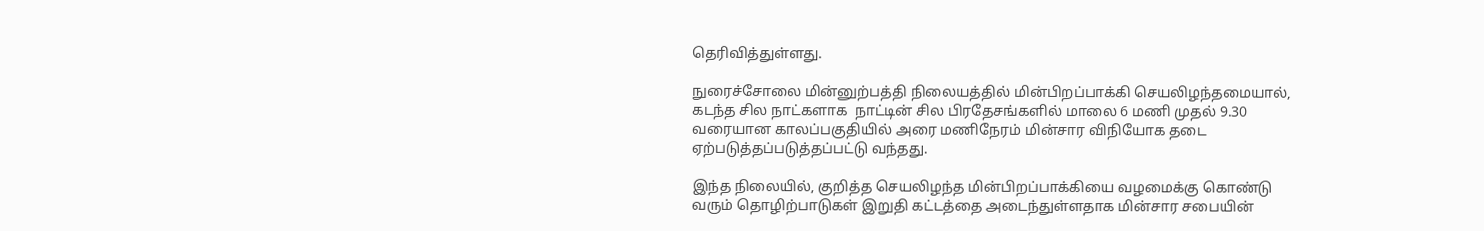தெரிவித்துள்ளது.

நுரைச்சோலை மின்னுற்பத்தி நிலையத்தில் மின்பிறப்பாக்கி செயலிழந்தமையால், கடந்த சில நாட்களாக  நாட்டின் சில பிரதேசங்களில் மாலை 6 மணி முதல் 9.30 வரையான காலப்பகுதியில் அரை மணிநேரம் மின்சார விநியோக தடை ஏற்படுத்தப்படுத்தப்பட்டு வந்தது.

இந்த நிலையில், குறித்த செயலிழந்த மின்பிறப்பாக்கியை வழமைக்கு கொண்டு வரும் தொழிற்பாடுகள் இறுதி கட்டத்தை அடைந்துள்ளதாக மின்சார சபையின்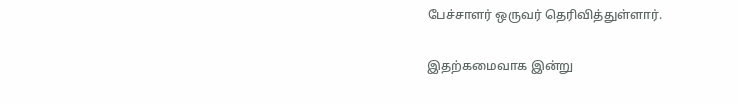பேச்சாளர் ஒருவர் தெரிவித்துள்ளார்.

இதற்கமைவாக இன்று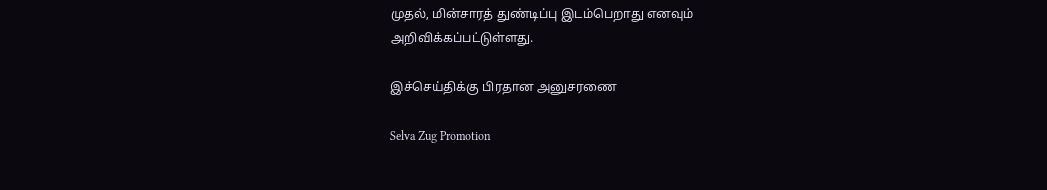முதல், மின்சாரத் துண்டிப்பு இடம்பெறாது எனவும் அறிவிக்கப்பட்டுள்ளது.

இச்செய்திக்கு பிரதான அனுசரணை

Selva Zug Promotion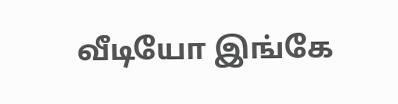வீடியோ இங்கே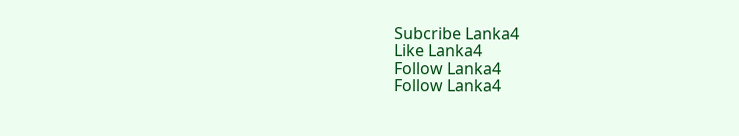Subcribe Lanka4
Like Lanka4
Follow Lanka4
Follow Lanka4